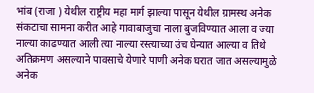भांब (राजा ) येथील राष्ट्रीय महा मार्ग झाल्या पासून येथील ग्रामस्थ अनेक संकटाचा सामना करीत आहे गावाबाजुचा नाला बुजविण्यात आला व ज्या नाल्या काढण्यात आली त्या नाल्या रस्त्याच्या उंच घेन्यात आल्या व तिथे अतिक्रमण असल्याने पावसाचे येणारे पाणी अनेक घरात जात असल्यामुळे अनेक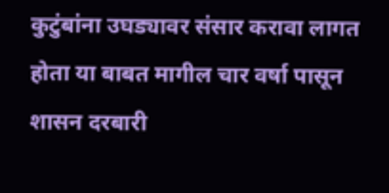कुटुंबांना उघड्यावर संसार करावा लागत होता या बाबत मागील चार वर्षा पासून शासन दरबारी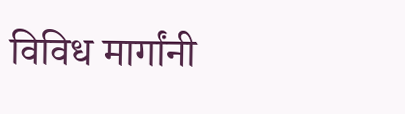विविध मार्गांनी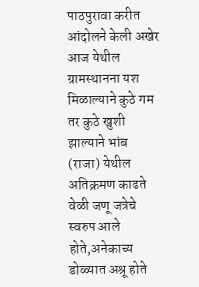पाठपुरावा करीत आंदोलने केली अखेर आज येथील ग्रामस्थानना यश मिळाल्याने कुठे गम तर कुठे खुशी झाल्याने भांब (राजा) येथील अतिक्रमण काढते वेळी जणू जत्रेचे स्वरुप आले होते,अनेकाच्य डोळ्यात अश्रू होते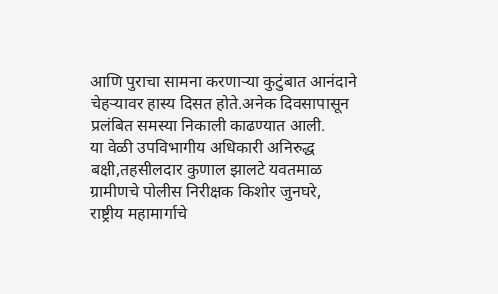आणि पुराचा सामना करणाऱ्या कुटुंबात आनंदाने चेहऱ्यावर हास्य दिसत होते.अनेक दिवसापासून प्रलंबित समस्या निकाली काढण्यात आली.
या वेळी उपविभागीय अधिकारी अनिरुद्ध बक्षी,तहसीलदार कुणाल झालटे यवतमाळ ग्रामीणचे पोलीस निरीक्षक किशोर जुनघरे, राष्ट्रीय महामार्गाचे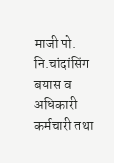माजी पो. नि.चांदांसिंग बयास व अधिकारी कर्मचारी तथा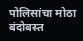पोलिसांचा मोठा बंदोबस्त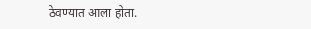ठेवण्यात आला होता.